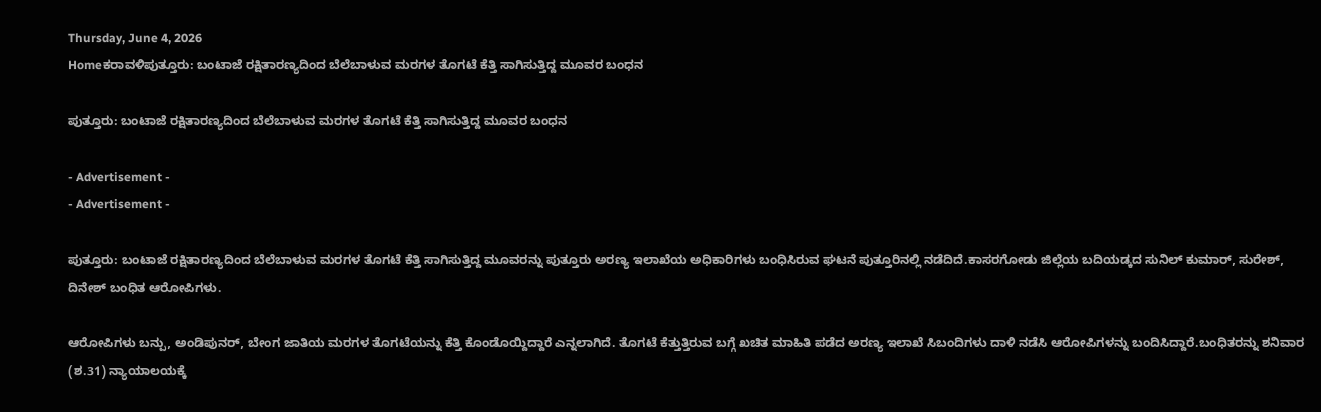Thursday, June 4, 2026
Homeಕರಾವಳಿಪುತ್ತೂರು: ಬಂಟಾಜೆ ರಕ್ಷಿತಾರಣ್ಯದಿಂದ ಬೆಲೆಬಾಳುವ ಮರಗಳ ತೊಗಟೆ‌ ಕೆತ್ತಿ ಸಾಗಿಸುತ್ತಿದ್ದ ಮೂವರ ಬಂಧನ

ಪುತ್ತೂರು: ಬಂಟಾಜೆ ರಕ್ಷಿತಾರಣ್ಯದಿಂದ ಬೆಲೆಬಾಳುವ ಮರಗಳ ತೊಗಟೆ‌ ಕೆತ್ತಿ ಸಾಗಿಸುತ್ತಿದ್ದ ಮೂವರ ಬಂಧನ

- Advertisement -
- Advertisement -

ಪುತ್ತೂರು: ಬಂಟಾಜೆ ರಕ್ಷಿತಾರಣ್ಯದಿಂದ ಬೆಲೆಬಾಳುವ ಮರಗಳ ತೊಗಟೆ‌ ಕೆತ್ತಿ ಸಾಗಿಸುತ್ತಿದ್ದ ಮೂವರನ್ನು ಪುತ್ತೂರು ಅರಣ್ಯ ಇಲಾಖೆಯ ಅಧಿಕಾರಿಗಳು ಬಂಧಿಸಿರುವ ಘಟನೆ ಪುತ್ತೂರಿನಲ್ಲಿ ನಡೆದಿದೆ.ಕಾಸರಗೋಡು ಜಿಲ್ಲೆಯ ಬದಿಯಡ್ಕದ ಸುನಿಲ್ ಕುಮಾರ್, ಸುರೇಶ್, ದಿನೇಶ್ ಬಂಧಿತ ಆರೋಪಿಗಳು.

ಆರೋಪಿಗಳು ಬನ್ಪು, ಅಂಡಿಪುನರ್, ಬೇಂಗ ಜಾತಿಯ ಮರಗಳ ತೊಗಟೆಯನ್ನು ಕೆತ್ತಿ ಕೊಂಡೊಯ್ದಿದ್ದಾರೆ ಎನ್ನಲಾಗಿದೆ. ತೊಗಟೆ ಕೆತ್ತುತ್ತಿರುವ ಬಗ್ಗೆ ಖಚಿತ ಮಾಹಿತಿ ಪಡೆದ ಅರಣ್ಯ ಇಲಾಖೆ ಸಿಬಂದಿಗಳು ದಾಳಿ ನಡೆಸಿ ಆರೋಪಿಗಳನ್ನು ಬಂದಿಸಿದ್ದಾರೆ.ಬಂಧಿತರನ್ನು ಶನಿವಾರ (ಶ.31) ನ್ಯಾಯಾಲಯಕ್ಕೆ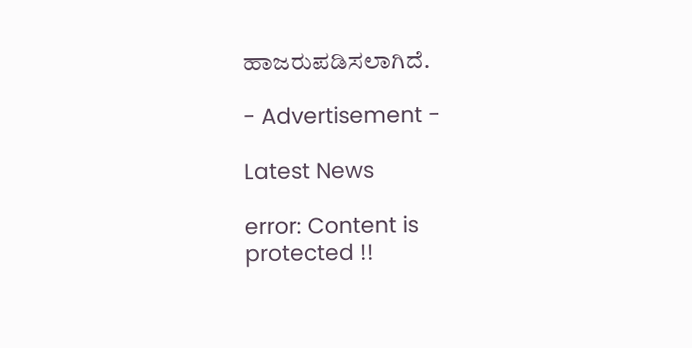ಹಾಜರುಪಡಿಸಲಾಗಿದೆ.

- Advertisement -

Latest News

error: Content is protected !!